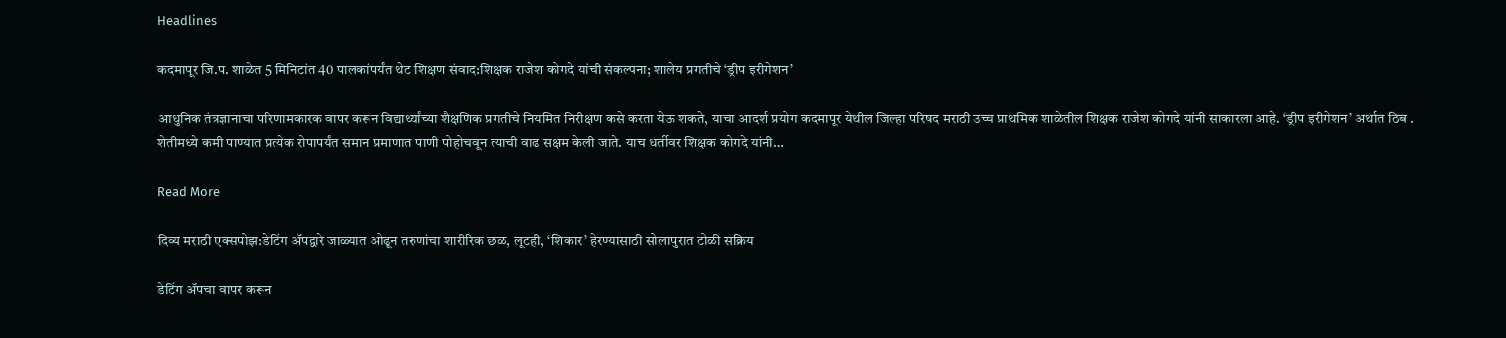Headlines

कदमापूर जि.प. शाळेत 5 मिनिटांत 40 पालकांपर्यंत थेट शिक्षण संवाद:शिक्षक राजेश कोगदे यांची संकल्पना; शालेय प्रगतीचे ‘ड्रीप इरीगेशन’

आधुनिक तंत्रज्ञानाचा परिणामकारक वापर करून विद्यार्थ्यांच्या शैक्षणिक प्रगतीचे नियमित निरीक्षण कसे करता येऊ शकते, याचा आदर्श प्रयोग कदमापूर येथील जिल्हा परिषद मराठी उच्च प्राथमिक शाळेतील शिक्षक राजेश कोगदे यांनी साकारला आहे. ‘ड्रीप इरीगेशन’ अर्थात ठिब . शेतीमध्ये कमी पाण्यात प्रत्येक रोपापर्यंत समान प्रमाणात पाणी पोहोचवून त्याची वाढ सक्षम केली जाते. याच धर्तीवर शिक्षक कोगदे यांनी…

Read More

दिव्य मराठी एक्सपोझ:डेटिंग ॲपद्वारे जाळ्यात ओढून तरुणांचा शारीरिक छळ, लूटही, ‘शिकार’ हेरण्यासाठी सोलापुरात टोळी सक्रिय

डेटिंग ॲपचा वापर करून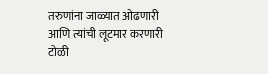तरुणांना जाळ्यात ओढणारी आणि त्यांची लूटमार करणारी टोळी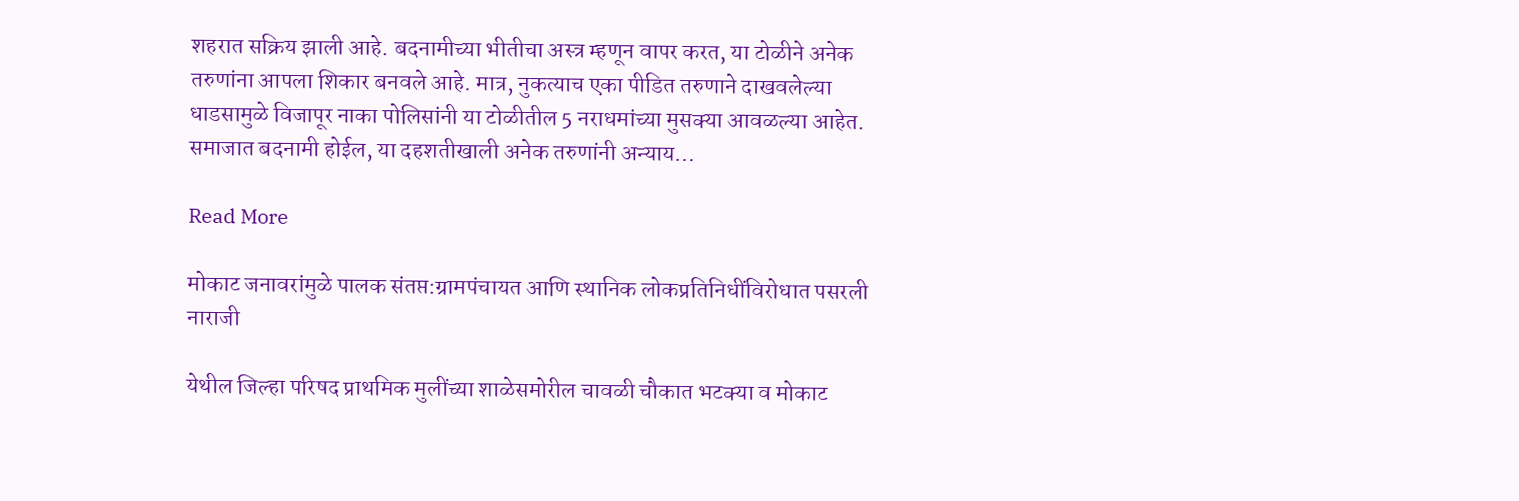शहरात सक्रिय झाली आहे. बदनामीच्या भीतीचा अस्त्र म्हणून वापर करत, या टोळीने अनेक तरुणांना आपला शिकार बनवले आहे. मात्र, नुकत्याच एका पीडित तरुणाने दाखवलेल्या धाडसामुळे विजापूर नाका पोलिसांनी या टोळीतील 5 नराधमांच्या मुसक्या आवळल्या आहेत. समाजात बदनामी होईल, या दहशतीखाली अनेक तरुणांनी अन्याय…

Read More

मोकाट जनावरांमुळे पालक संतप्त:ग्रामपंचायत आणि स्थानिक लोकप्रतिनिधींविरोधात पसरली नाराजी

येथील जिल्हा परिषद प्राथमिक मुलींच्या शाळेसमोरील चावळी चौकात भटक्या व मोकाट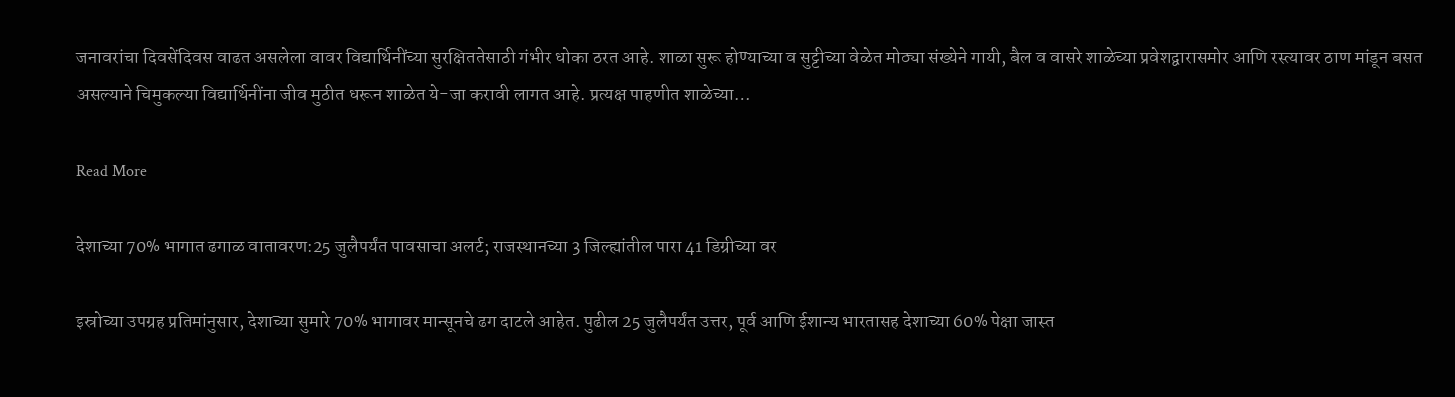जनावरांचा दिवसेंदिवस वाढत असलेला वावर विद्यार्थिनींच्या सुरक्षिततेसाठी गंभीर धोका ठरत आहे. शाळा सुरू होण्याच्या व सुट्टीच्या वेळेत मोठ्या संख्येने गायी, बैल व वासरे शाळेच्या प्रवेशद्वारासमोर आणि रस्त्यावर ठाण मांडून बसत असल्याने चिमुकल्या विद्यार्थिनींना जीव मुठीत धरून शाळेत ये-जा करावी लागत आहे. प्रत्यक्ष पाहणीत शाळेच्या…

Read More

देशाच्या 70% भागात ढगाळ वातावरण:25 जुलैपर्यंत पावसाचा अलर्ट; राजस्थानच्या 3 जिल्ह्यांतील पारा 41 डिग्रीच्या वर

इस्रोच्या उपग्रह प्रतिमांनुसार, देशाच्या सुमारे 70% भागावर मान्सूनचे ढग दाटले आहेत. पुढील 25 जुलैपर्यंत उत्तर, पूर्व आणि ईशान्य भारतासह देशाच्या 60% पेक्षा जास्त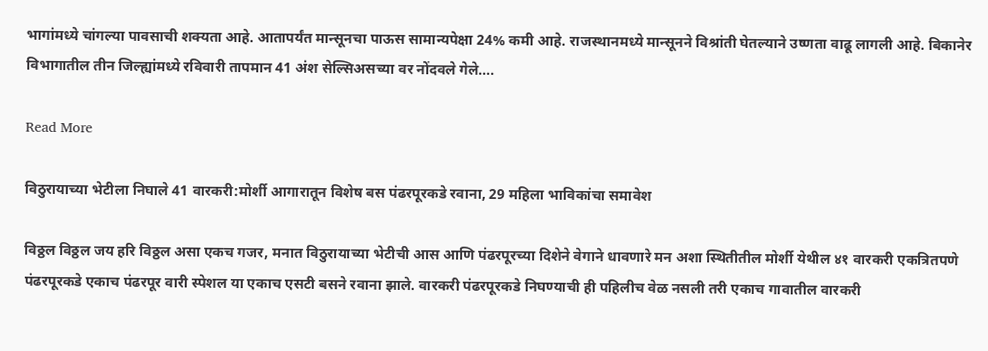भागांमध्ये चांगल्या पावसाची शक्यता आहे. आतापर्यंत मान्सूनचा पाऊस सामान्यपेक्षा 24% कमी आहे. राजस्थानमध्ये मान्सूनने विश्रांती घेतल्याने उष्णता वाढू लागली आहे. बिकानेर विभागातील तीन जिल्ह्यांमध्ये रविवारी तापमान 41 अंश सेल्सिअसच्या वर नोंदवले गेले….

Read More

विठुरायाच्या भेटीला निघाले 41 वारकरी:मोर्शी आगारातून विशेष बस पंढरपूरकडे रवाना, 29 महिला भाविकांचा समावेश

विठ्ठल विठ्ठल जय हरि विठ्ठल असा एकच गजर, मनात विठुरायाच्या भेटीची आस आणि पंढरपूरच्या दिशेने वेगाने धावणारे मन अशा स्थितीतील मोर्शी येथील ४१ वारकरी एकत्रितपणे पंढरपूरकडे एकाच पंढरपूर वारी स्पेशल या एकाच एसटी बसने रवाना झाले. वारकरी पंढरपूरकडे निघण्याची ही पहिलीच वेळ नसली तरी एकाच गावातील वारकरी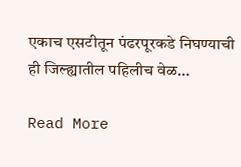एकाच एसटीतून पंढरपूरकडे निघण्याची ही जिल्ह्यातील पहिलीच वेळ…

Read More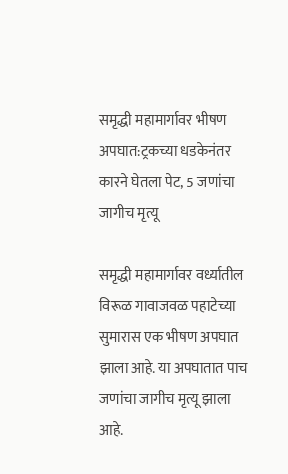समृद्धी महामार्गावर भीषण अपघात:ट्रकच्या धडकेनंतर कारने घेतला पेट, 5 जणांचा जागीच मृत्यू

समृद्धी महामार्गावर वर्ध्यातील विरूळ गावाजवळ पहाटेच्या सुमारास एक भीषण अपघात झाला आहे. या अपघातात पाच जणांचा जागीच मृत्यू झाला आहे.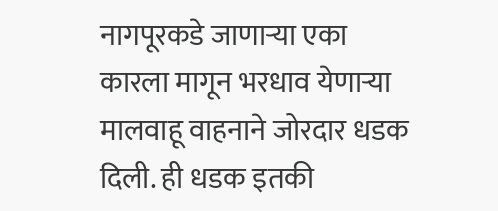नागपूरकडे जाणाऱ्या एका कारला मागून भरधाव येणाऱ्या मालवाहू वाहनाने जोरदार धडक दिली. ही धडक इतकी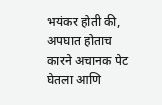भयंकर होती की, अपघात होताच कारने अचानक पेट घेतला आणि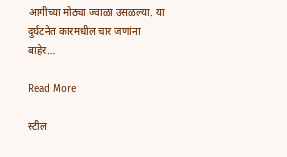आगीच्या मोठ्या ज्वाळा उसळल्या. या दुर्घटनेत कारमधील चार जणांना बाहेर…

Read More

स्टील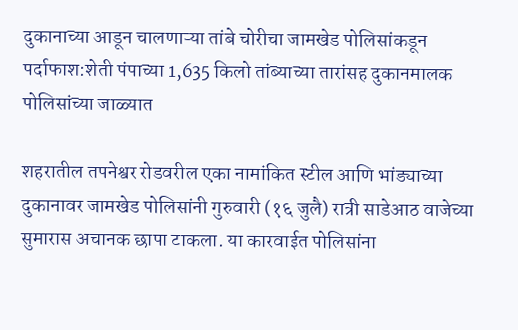दुकानाच्या आडून चालणाऱ्या तांबे चोरीचा जामखेड पोलिसांकडून पर्दाफाश:शेती पंपाच्या 1,635 किलो तांब्याच्या तारांसह दुकानमालक पोलिसांच्या जाळ्यात

शहरातील तपनेश्वर रोडवरील एका नामांकित स्टील आणि भांड्याच्या दुकानावर जामखेड पोलिसांनी गुरुवारी (१६ जुलै) रात्री साडेआठ वाजेच्या सुमारास अचानक छापा टाकला. या कारवाईत पोलिसांना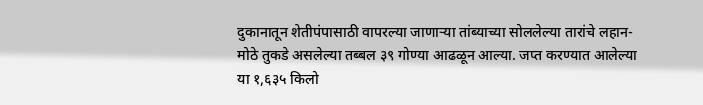दुकानातून शेतीपंपासाठी वापरल्या जाणाऱ्या तांब्याच्या सोललेल्या तारांचे लहान-मोठे तुकडे असलेल्या तब्बल ३९ गोण्या आढळून आल्या. जप्त करण्यात आलेल्या या १,६३५ किलो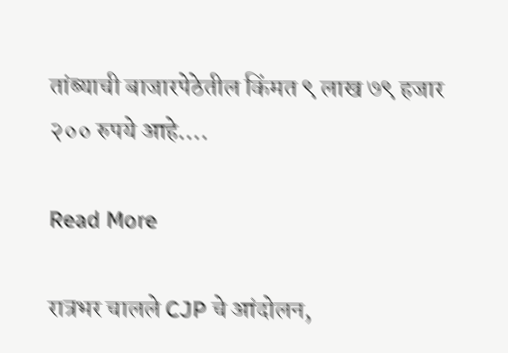तांब्याची बाजारपेठेतील किंमत ९ लाख ७९ हजार २०० रुपये आहे….

Read More

रात्रभर चालले CJP चे आंदोलन,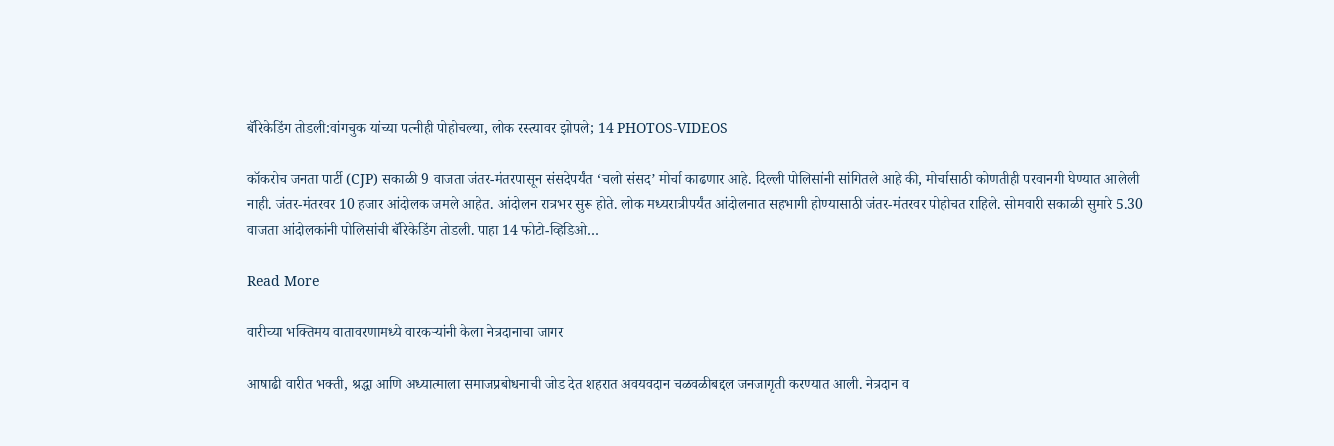बॅरिकेडिंग तोडली:वांगचुक यांच्या पत्नीही पोहोचल्या, लोक रस्त्यावर झोपले; 14 PHOTOS-VIDEOS

कॉकरोच जनता पार्टी (CJP) सकाळी 9 वाजता जंतर-मंतरपासून संसदेपर्यंत ‘चलो संसद’ मोर्चा काढणार आहे. दिल्ली पोलिसांनी सांगितले आहे की, मोर्चासाठी कोणतीही परवानगी घेण्यात आलेली नाही. जंतर-मंतरवर 10 हजार आंदोलक जमले आहेत. आंदोलन रात्रभर सुरू होते. लोक मध्यरात्रीपर्यंत आंदोलनात सहभागी होण्यासाठी जंतर-मंतरवर पोहोचत राहिले. सोमवारी सकाळी सुमारे 5.30 वाजता आंदोलकांनी पोलिसांची बॅरिकेडिंग तोडली. पाहा 14 फोटो-व्हिडिओ…

Read More

वारीच्या भक्तिमय वातावरणामध्ये वारकऱ्यांनी केला नेत्रदानाचा जागर

आषाढी वारीत भक्ती, श्रद्धा आणि अध्यात्माला समाजप्रबोधनाची जोड देत शहरात अवयवदान चळवळीबद्दल जनजागृती करण्यात आली. नेत्रदान व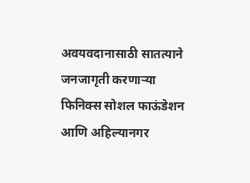अवयवदानासाठी सातत्याने जनजागृती करणाऱ्या फिनिक्स सोशल फाऊंडेशन आणि अहिल्यानगर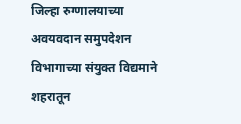जिल्हा रुग्णालयाच्या अवयवदान समुपदेशन विभागाच्या संयुक्त विद्यमाने शहरातून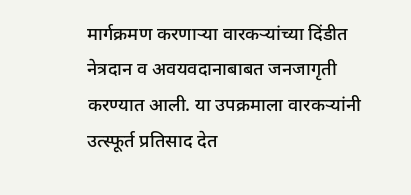मार्गक्रमण करणाऱ्या वारकऱ्यांच्या दिंडीत नेत्रदान व अवयवदानाबाबत जनजागृती करण्यात आली. या उपक्रमाला वारकऱ्यांनी उत्स्फूर्त प्रतिसाद देत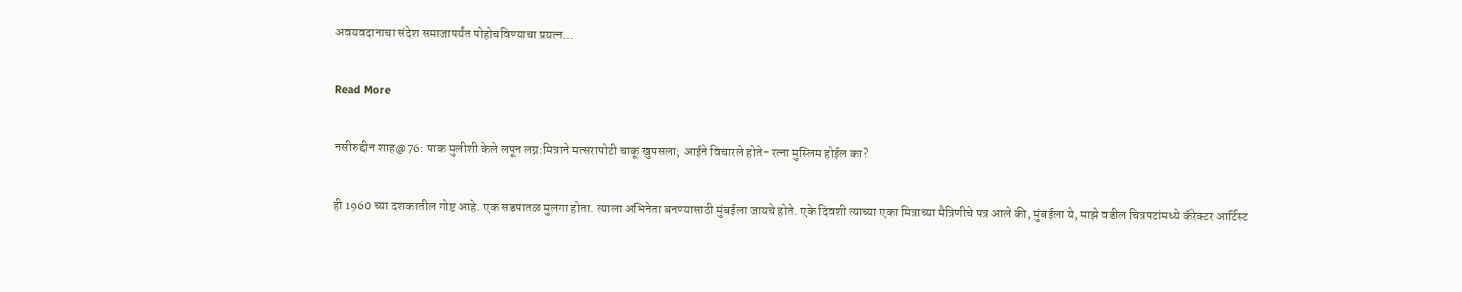अवयवदानाचा संदेश समाजापर्यंत पोहोचविण्याचा प्रयत्न…

Read More

नसीरुद्दीन शाह@76: पाक मुलीशी केले लपून लग्न:मित्राने मत्सरापोटी चाकू खुपसला; आईने विचारले होते- रत्ना मुस्लिम होईल का?

ही 1960 च्या दशकातील गोष्ट आहे. एक सडपातळ मुलगा होता. त्याला अभिनेता बनण्यासाठी मुंबईला जायचे होते. एके दिवशी त्याच्या एका मित्राच्या मैत्रिणीचे पत्र आले की, मुंबईला ये, माझे वडील चित्रपटांमध्ये कॅरेक्टर आर्टिस्ट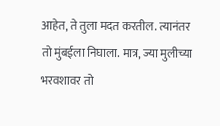आहेत, ते तुला मदत करतील. त्यानंतर तो मुंबईला निघाला. मात्र, ज्या मुलीच्या भरवशावर तो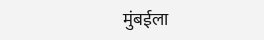मुंबईला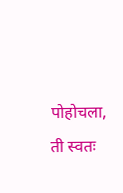पोहोचला, ती स्वतः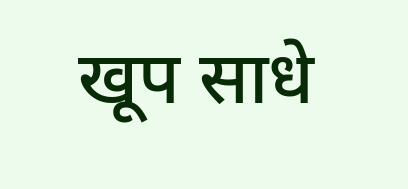खूप साधे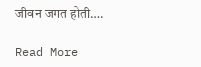जीवन जगत होती….

Read More